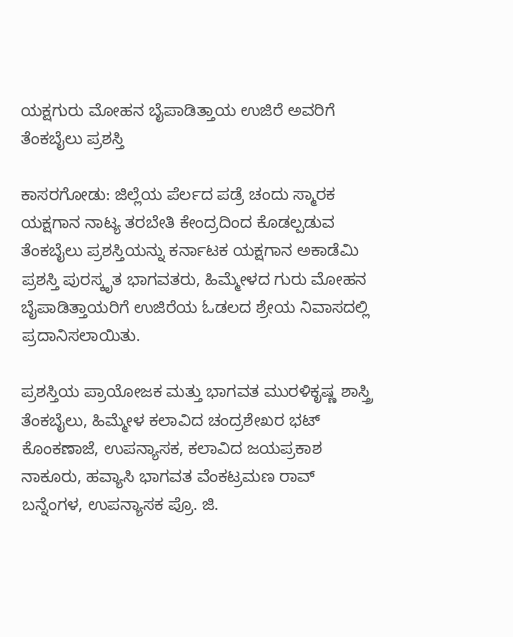ಯಕ್ಷಗುರು ಮೋಹನ ಬೈಪಾಡಿತ್ತಾಯ ಉಜಿರೆ ಅವರಿಗೆ ತೆಂಕಬೈಲು ಪ್ರಶಸ್ತಿ

ಕಾಸರಗೋಡು: ಜಿಲ್ಲೆಯ ಪೆರ್ಲದ ಪಡ್ರೆ ಚಂದು ಸ್ಮಾರಕ ಯಕ್ಷಗಾನ ನಾಟ್ಯ ತರಬೇತಿ ಕೇಂದ್ರದಿಂದ ಕೊಡಲ್ಪಡುವ ತೆಂಕಬೈಲು ಪ್ರಶಸ್ತಿಯನ್ನು ಕರ್ನಾಟಕ ಯಕ್ಷಗಾನ ಅಕಾಡೆಮಿ ಪ್ರಶಸ್ತಿ ಪುರಸ್ಕೃತ ಭಾಗವತರು, ಹಿಮ್ಮೇಳದ ಗುರು ಮೋಹನ ಬೈಪಾಡಿತ್ತಾಯರಿಗೆ ಉಜಿರೆಯ ಓಡಲದ ಶ್ರೇಯ ನಿವಾಸದಲ್ಲಿ ಪ್ರದಾನಿಸಲಾಯಿತು.

ಪ್ರಶಸ್ತಿಯ ಪ್ರಾಯೋಜಕ ಮತ್ತು ಭಾಗವತ ಮುರಳಿಕೃಷ್ಣ ಶಾಸ್ತ್ರಿ ತೆಂಕಬೈಲು, ಹಿಮ್ಮೇಳ ಕಲಾವಿದ ಚಂದ್ರಶೇಖರ ಭಟ್ ಕೊಂಕಣಾಜೆ, ಉಪನ್ಯಾಸಕ, ಕಲಾವಿದ ಜಯಪ್ರಕಾಶ ನಾಕೂರು, ಹವ್ಯಾಸಿ ಭಾಗವತ ವೆಂಕಟ್ರಮಣ ರಾವ್ ಬನ್ನೆಂಗಳ, ಉಪನ್ಯಾಸಕ ಪ್ರೊ. ಜಿ.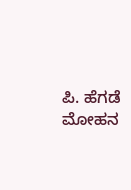ಪಿ. ಹೆಗಡೆ ಮೋಹನ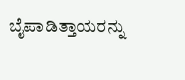ಬೈಪಾಡಿತ್ತಾಯರನ್ನು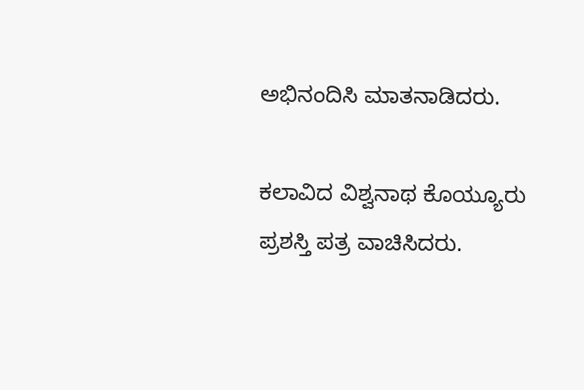ಅಭಿನಂದಿಸಿ ಮಾತನಾಡಿದರು.

ಕಲಾವಿದ ವಿಶ್ವನಾಥ ಕೊಯ್ಯೂರು ಪ್ರಶಸ್ತಿ ಪತ್ರ ವಾಚಿಸಿದರು.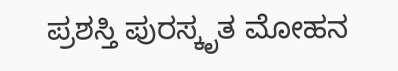ಪ್ರಶಸ್ತಿ ಪುರಸ್ಕೃತ ಮೋಹನ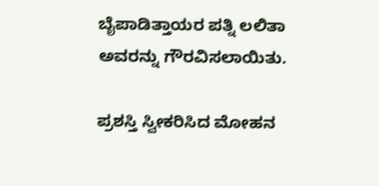ಬೈಪಾಡಿತ್ತಾಯರ ಪತ್ನಿ ಲಲಿತಾ ಅವರನ್ನು ಗೌರವಿಸಲಾಯಿತು.

ಪ್ರಶಸ್ತಿ ಸ್ವೀಕರಿಸಿದ ಮೋಹನ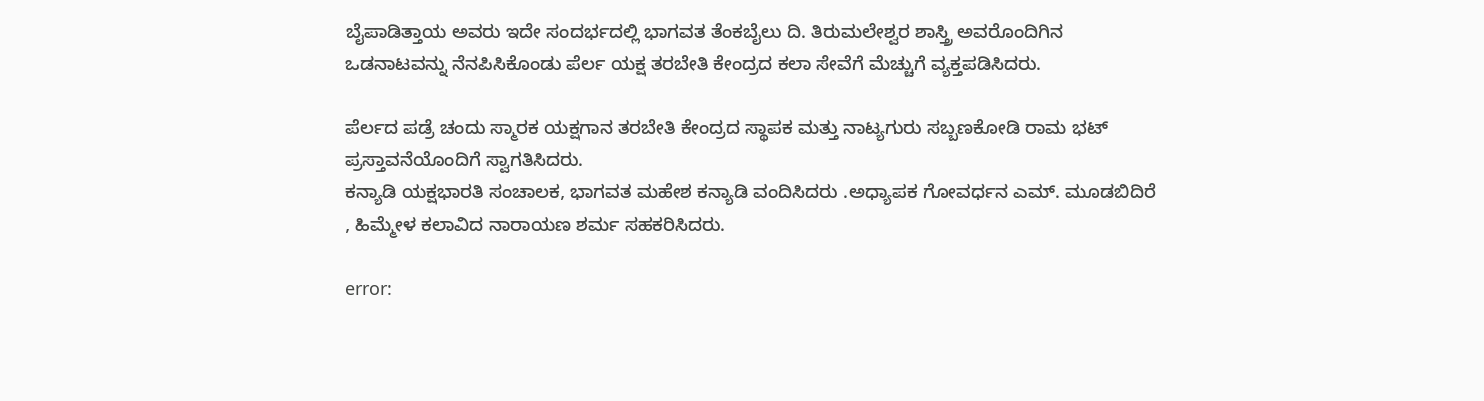ಬೈಪಾಡಿತ್ತಾಯ ಅವರು ಇದೇ ಸಂದರ್ಭದಲ್ಲಿ ಭಾಗವತ ತೆಂಕಬೈಲು ದಿ. ತಿರುಮಲೇಶ್ವರ ಶಾಸ್ತ್ರಿ ಅವರೊಂದಿಗಿನ ಒಡನಾಟವನ್ನು ನೆನಪಿಸಿಕೊಂಡು ಪೆರ್ಲ ಯಕ್ಷ ತರಬೇತಿ ಕೇಂದ್ರದ ಕಲಾ ಸೇವೆಗೆ ಮೆಚ್ಚುಗೆ ವ್ಯಕ್ತಪಡಿಸಿದರು.

ಪೆರ್ಲದ ಪಡ್ರೆ ಚಂದು ಸ್ಮಾರಕ ಯಕ್ಷಗಾನ ತರಬೇತಿ ಕೇಂದ್ರದ ಸ್ಥಾಪಕ ಮತ್ತು ನಾಟ್ಯಗುರು ಸಬ್ಬಣಕೋಡಿ ರಾಮ ಭಟ್ ಪ್ರಸ್ತಾವನೆಯೊಂದಿಗೆ ಸ್ವಾಗತಿಸಿದರು.
ಕನ್ಯಾಡಿ ಯಕ್ಷಭಾರತಿ ಸಂಚಾಲಕ, ಭಾಗವತ ಮಹೇಶ ಕನ್ಯಾಡಿ ವಂದಿಸಿದರು .ಅಧ್ಯಾಪಕ ಗೋವರ್ಧನ ಎಮ್. ಮೂಡಬಿದಿರೆ , ಹಿಮ್ಮೇಳ ಕಲಾವಿದ ನಾರಾಯಣ ಶರ್ಮ ಸಹಕರಿಸಿದರು.

error: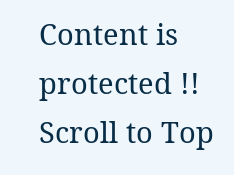Content is protected !!
Scroll to Top